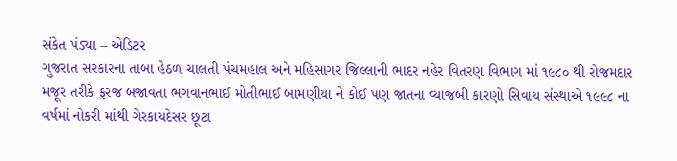સંકેત પંડ્યા – એડિટર
ગુજરાત સરકારના તાબા હેઠળ ચાલતી પંચમહાલ અને મહિસાગર જિલ્લાની ભાદર નહેર વિતરણ વિભાગ માં ૧૯૮૦ થી રોજમદાર મજૂર તરીકે ફરજ બજાવતા ભગવાનભાઈ મોતીભાઈ બામણીયા ને કોઈ પણ જાતના વ્યાજબી કારણો સિવાય સંસ્થાએ ૧૯૯૮ ના વર્ષમાં નોકરી માંથી ગેરકાયદેસર છૂટા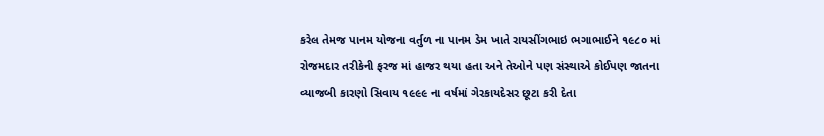કરેલ તેમજ પાનમ યોજના વર્તુળ ના પાનમ ડેમ ખાતે રાયસીંગભાઇ ભગાભાઈને ૧૯૮૦ માં રોજમદાર તરીકેની ફરજ માં હાજર થયા હતા અને તેઓને પણ સંસ્થાએ કોઈપણ જાતના વ્યાજબી કારણો સિવાય ૧૯૯૯ ના વર્ષમાં ગેરકાયદેસર છૂટા કરી દેતા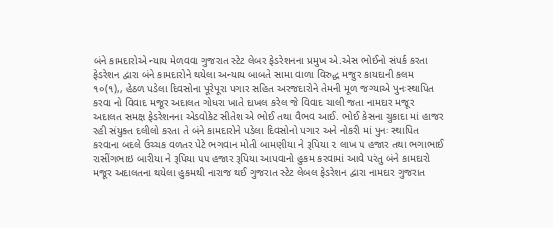બંને કામદારોએ ન્યાય મેળવવા ગુજરાત સ્ટેટ લેબર ફેડરેશનના પ્રમુખ એ.એસ ભોઈનો સંપર્ક કરતા ફેડરેશન દ્વારા બંને કામદારોને થયેલા અન્યાય બાબતે સામા વાળા વિરુદ્ધ મજુર કાયદાની કલમ ૧૦(૧),, હેઠળ પડેલા દિવસોના પૂરેપૂરા પગાર સહિત અરજદારોને તેમની મૂળ જગ્યાએ પુનઃસ્થાપિત કરવા નો વિવાદ મજૂર અદાલત ગોધરા ખાતે દાખલ કરેલ જે વિવાદ ચાલી જતા નામદાર મજૂર અદાલત સમક્ષ ફેડરેશનના એડવોકેટ સીતેશ એ ભોઈ તથા વૈભવ આઈ. ભોઈ કેસના ચુકાદા માં હાજર રહી સંયુક્ત દલીલો કરતા તે બંને કામદારોને પડેલા દિવસોનો પગાર અને નોકરી માં પુનઃ સ્થાપિત કરવાના બદલે ઉચ્ચક વળતર પેટે ભગવાન મોતી બામણીયા ને રૂપિયા ૨ લાખ ૫ હજાર તથા ભગાભાઈ રાસીંગભાઇ બારીયા ને રૂપિયા ૫૫ હજાર રૂપિયા આપવાનો હુકમ કરવામાં આવે પરંતુ બંને કામદારો મજૂર અદાલતના થયેલા હુકમથી નારાજ થઈ ગુજરાત સ્ટેટ લેબલ ફેડરેશન દ્વારા નામદાર ગુજરાત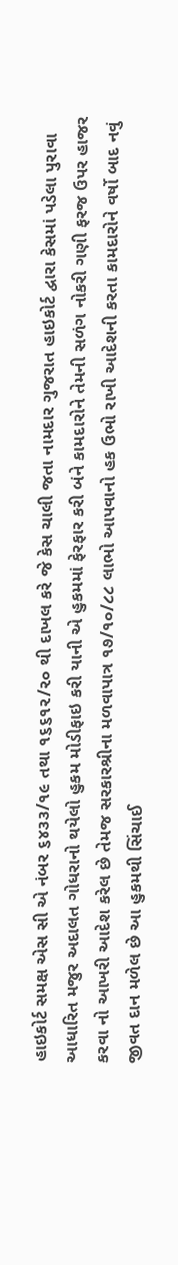હાઇકોર્ટ સમક્ષ એસ સી એ નંબર ૬૪૩૩/૧૯ તથા ૧૬૬૧૨/૨૦ થી દાખલ કરે જે કેસ ચાલી જતા નામદાર ગુજરાત હાઇકોર્ટ દ્વારા કેસમાં પડેલા પુરાવા આધારિત મજુર અદાલત ગોધરાનો થયેલો હુકમ મોડીફાઇ કરી યાની એ હુકમમાં ફેરફાર કરી બંને કામદારોને તેમની સળંગ નોકરી ગણી ફરજ ઉપર હાજર કરવા નો આખરી આદેશ કરેલ છે તેમજ સરકારશ્રીના મળવાપાત્ર ૧૭/૧૦/૮૮ લાભો આપવાનો હક ઉભો રાખી આદેશની કરતા કામદારોને વર્ષો બાદ નવું જીવત દાન મળેલ છે આ હુકમથી સિંચાઈ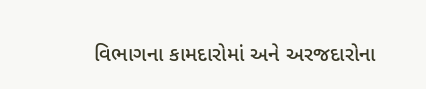વિભાગના કામદારોમાં અને અરજદારોના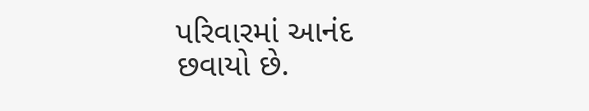પરિવારમાં આનંદ છવાયો છે.